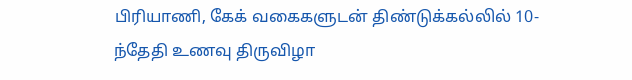பிரியாணி, கேக் வகைகளுடன் திண்டுக்கல்லில் 10-ந்தேதி உணவு திருவிழா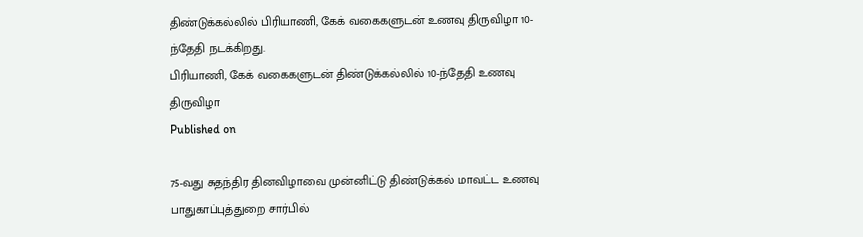திண்டுக்கல்லில் பிரியாணி, கேக் வகைகளுடன் உணவு திருவிழா 10-ந்தேதி நடக்கிறது.
பிரியாணி, கேக் வகைகளுடன் திண்டுக்கல்லில் 10-ந்தேதி உணவு திருவிழா
Published on

75-வது சுதந்திர தினவிழாவை முன்னிட்டு திண்டுக்கல் மாவட்ட உணவு பாதுகாப்புத்துறை சார்பில்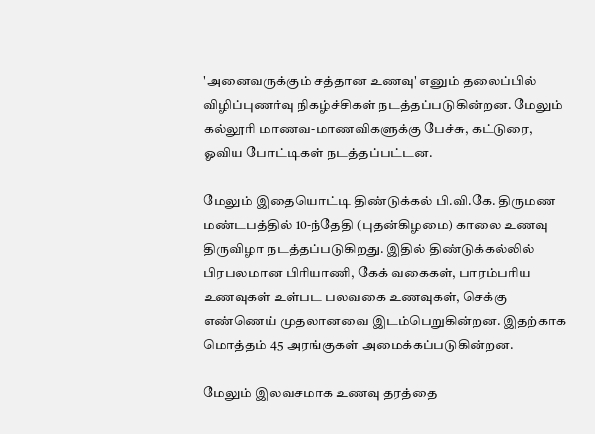'அனைவருக்கும் சத்தான உணவு' எனும் தலைப்பில் விழிப்புணர்வு நிகழ்ச்சிகள் நடத்தப்படுகின்றன. மேலும் கல்லூரி மாணவ-மாணவிகளுக்கு பேச்சு, கட்டுரை, ஓவிய போட்டிகள் நடத்தப்பட்டன.

மேலும் இதையொட்டி திண்டுக்கல் பி.வி.கே. திருமண மண்டபத்தில் 10-ந்தேதி (புதன்கிழமை) காலை உணவு திருவிழா நடத்தப்படுகிறது. இதில் திண்டுக்கல்லில் பிரபலமான பிரியாணி, கேக் வகைகள், பாரம்பரிய உணவுகள் உள்பட பலவகை உணவுகள், செக்கு எண்ணெய் முதலானவை இடம்பெறுகின்றன. இதற்காக மொத்தம் 45 அரங்குகள் அமைக்கப்படுகின்றன.

மேலும் இலவசமாக உணவு தரத்தை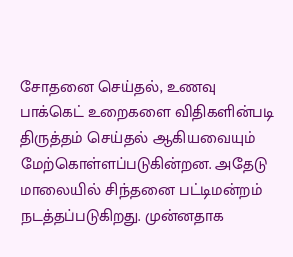சோதனை செய்தல், உணவு பாக்கெட் உறைகளை விதிகளின்படி திருத்தம் செய்தல் ஆகியவையும் மேற்கொள்ளப்படுகின்றன. அதேடு மாலையில் சிந்தனை பட்டிமன்றம் நடத்தப்படுகிறது. முன்னதாக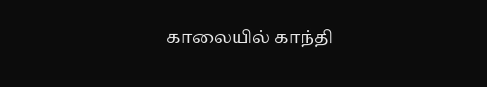காலையில் காந்தி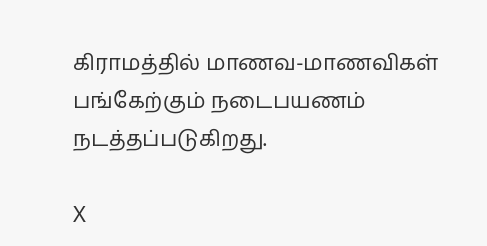கிராமத்தில் மாணவ-மாணவிகள் பங்கேற்கும் நடைபயணம் நடத்தப்படுகிறது.

X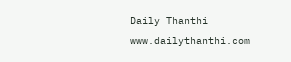Daily Thanthi
www.dailythanthi.com